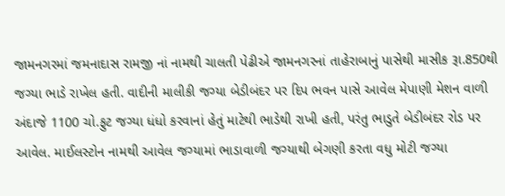જામનગરમાં જમનાદાસ રામજી નાં નામથી ચાલતી પેઢીએ જામનગરનાં તાહેરાબાનું પાસેથી માસીક રૂા.850થી જગ્યા ભાડે રાખેલ હતી. વાદીની માલીકી જગ્યા બેડીબંદર પર દિપ ભવન પાસે આવેલ મેપાણી મેશન વાળી અંદાજે 1100 ચો.ફુટ જગ્યા ધંધો કરવાનાં હેતું માટેથી ભાડેથી રાખી હતી, પરંતુ ભાડુતે બેડીબંદર રોડ પર આવેલ. માઈલસ્ટોન નામથી આવેલ જગ્યામાં ભાડાવાળી જગ્યાથી બેગણી કરતા વધુ મોટી જગ્યા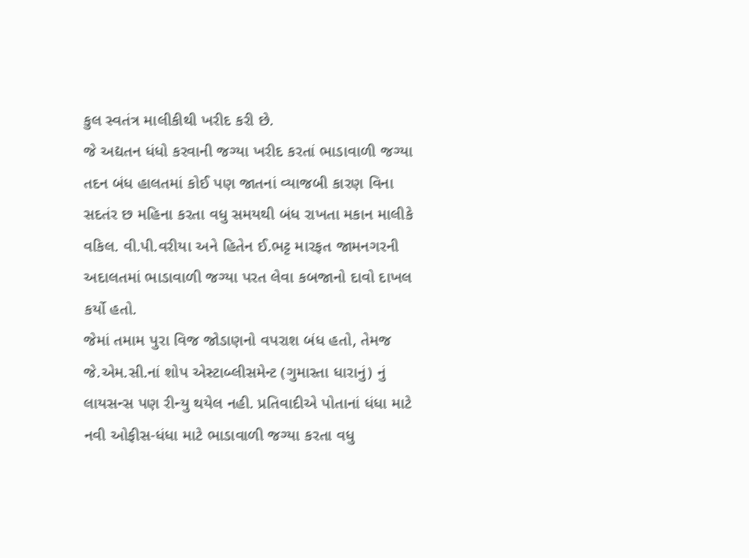કુલ સ્વતંત્ર માલીકીથી ખરીદ કરી છે.
જે અદ્યતન ધંધો કરવાની જગ્યા ખરીદ કરતાં ભાડાવાળી જગ્યા તદન બંધ હાલતમાં કોઈ પણ જાતનાં વ્યાજબી કારણ વિના સદતંર છ મહિના કરતા વધુ સમયથી બંધ રાખતા મકાન માલીકે વકિલ. વી.પી.વરીયા અને હિતેન ઈ.ભટ્ટ મારફત જામનગરની અદાલતમાં ભાડાવાળી જગ્યા પરત લેવા કબજાનો દાવો દાખલ કર્યો હતો.
જેમાં તમામ પુરા વિજ જોડાણનો વપરાશ બંધ હતો, તેમજ જે.એમ.સી.નાં શોપ એસ્ટાબ્લીસમેન્ટ (ગુમાસ્તા ધારાનું) નું લાયસન્સ પણ રીન્યુ થયેલ નહી. પ્રતિવાદીએ પોતાનાં ધંધા માટે નવી ઓફીસ-ધંધા માટે ભાડાવાળી જગ્યા કરતા વધુ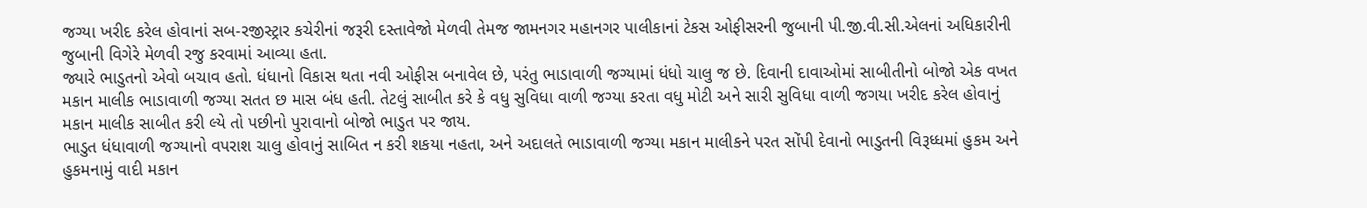જગ્યા ખરીદ કરેલ હોવાનાં સબ-રજીસ્ટ્રાર કચેરીનાં જરૂરી દસ્તાવેજો મેળવી તેમજ જામનગર મહાનગર પાલીકાનાં ટેકસ ઓફીસરની જુબાની પી.જી.વી.સી.એલનાં અધિકારીની જુબાની વિગેરે મેળવી રજુ કરવામાં આવ્યા હતા.
જ્યારે ભાડુતનો એવો બચાવ હતો. ધંધાનો વિકાસ થતા નવી ઓફીસ બનાવેલ છે, પરંતુ ભાડાવાળી જગ્યામાં ધંધો ચાલુ જ છે. દિવાની દાવાઓમાં સાબીતીનો બોજો એક વખત મકાન માલીક ભાડાવાળી જગ્યા સતત છ માસ બંધ હતી. તેટલું સાબીત કરે કે વધુ સુવિધા વાળી જગ્યા કરતા વધુ મોટી અને સારી સુવિધા વાળી જગયા ખરીદ કરેલ હોવાનું મકાન માલીક સાબીત કરી લ્યે તો પછીનો પુરાવાનો બોજો ભાડુત પર જાય.
ભાડુત ધંધાવાળી જગ્યાનો વપરાશ ચાલુ હોવાનું સાબિત ન કરી શકયા નહતા, અને અદાલતે ભાડાવાળી જગ્યા મકાન માલીકને પરત સોંપી દેવાનો ભાડુતની વિરૂધ્ધમાં હુકમ અને હુકમનામું વાદી મકાન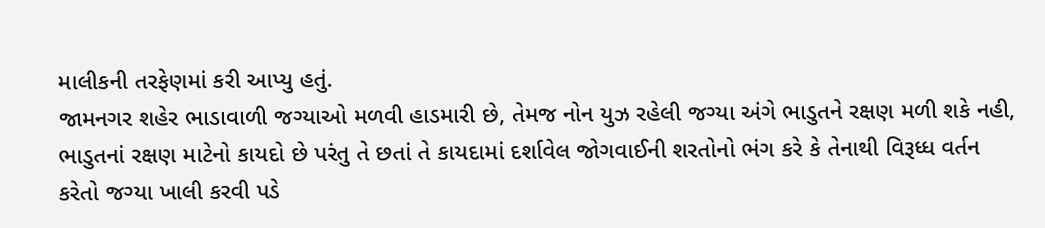માલીકની તરફેણમાં કરી આપ્યુ હતું.
જામનગર શહેર ભાડાવાળી જગ્યાઓ મળવી હાડમારી છે, તેમજ નોન યુઝ રહેલી જગ્યા અંગે ભાડુતને રક્ષણ મળી શકે નહી, ભાડુતનાં રક્ષણ માટેનો કાયદો છે પરંતુ તે છતાં તે કાયદામાં દર્શાવેલ જોગવાઈની શરતોનો ભંગ કરે કે તેનાથી વિરૂધ્ધ વર્તન કરેતો જગ્યા ખાલી કરવી પડે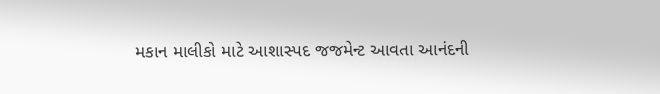મકાન માલીકો માટે આશાસ્પદ જજમેન્ટ આવતા આનંદની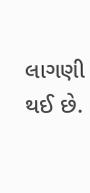લાગણી થઈ છે.